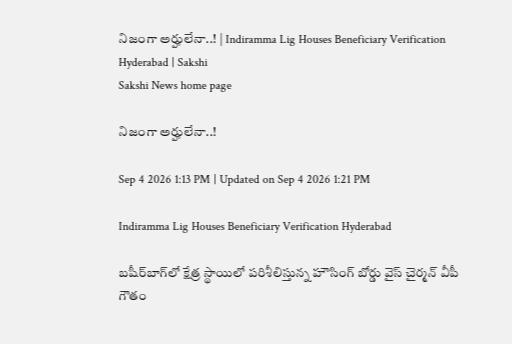నిజంగా అర్హులేనా..! | Indiramma Lig Houses Beneficiary Verification Hyderabad | Sakshi
Sakshi News home page

నిజంగా అర్హులేనా..!

Sep 4 2026 1:13 PM | Updated on Sep 4 2026 1:21 PM

Indiramma Lig Houses Beneficiary Verification Hyderabad

బషీర్‌బాగ్‌లో క్షేత్ర స్థాయిలో పరిశీలిస్తున్న హౌసింగ్‌ బోర్డు వైస్‌ చైర్మన్‌ వీపీ గౌతం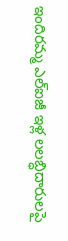ఇందిరమ్మ ఎల్‌ఐజీ ఇళ్ల లలబ్ధిదారులపై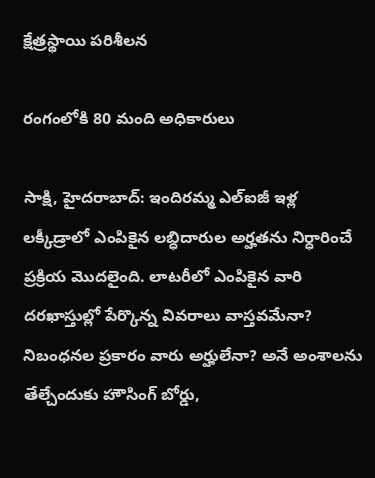క్షేత్రస్థాయి పరిశీలన

రంగంలోకి 80 మంది అధికారులు

సాక్షి, హైదరాబాద్‌: ఇందిరమ్మ ఎల్‌ఐజీ ఇళ్ల లక్కీడ్రాలో ఎంపికైన లబ్ధిదారుల అర్హతను నిర్ధారించే ప్రక్రియ మొదలైంది. లాటరీలో ఎంపికైన వారి దరఖాస్తుల్లో పేర్కొన్న వివరాలు వాస్తవమేనా? నిబంధనల ప్రకారం వారు అర్హులేనా? అనే అంశాలను తేల్చేందుకు హౌసింగ్‌ బోర్డు,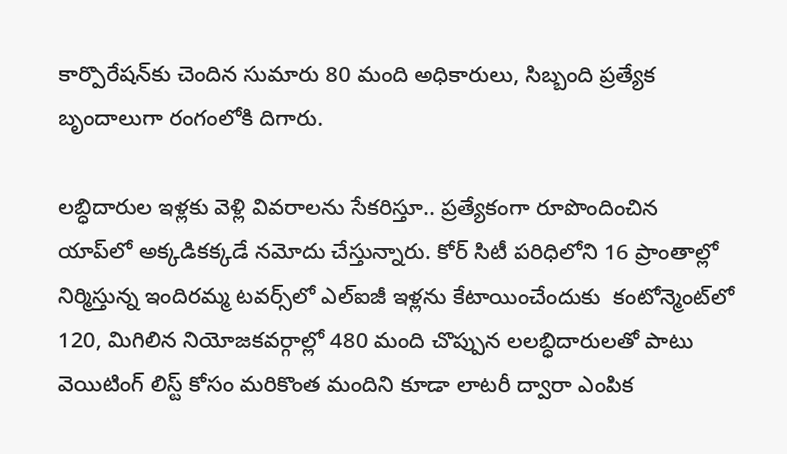కార్పొరేషన్‌కు చెందిన సుమారు 80 మంది అధికారులు, సిబ్బంది ప్రత్యేక బృందాలుగా రంగంలోకి దిగారు.

లబ్ధిదారుల ఇళ్లకు వెళ్లి వివరాలను సేకరిస్తూ.. ప్రత్యేకంగా రూపొందించిన యాప్‌లో అక్కడికక్కడే నమోదు చేస్తున్నారు. కోర్‌ సిటీ పరిధిలోని 16 ప్రాంతాల్లో నిర్మిస్తున్న ఇందిరమ్మ టవర్స్‌లో ఎల్‌ఐజీ ఇళ్లను కేటాయించేందుకు  కంటోన్మెంట్‌లో 120, మిగిలిన నియోజకవర్గాల్లో 480 మంది చొప్పున లలబ్ధిదారులతో పాటు వెయిటింగ్‌ లిస్ట్‌ కోసం మరికొంత మందిని కూడా లాటరీ ద్వారా ఎంపిక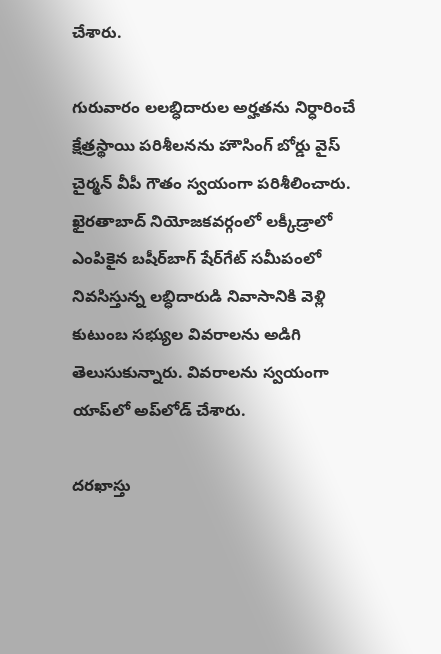చేశారు.

గురువారం లలబ్ధిదారుల అర్హతను నిర్ధారించే క్షేత్రస్థాయి పరిశీలనను హౌసింగ్‌ బోర్డు వైస్‌ చైర్మన్‌ వీపీ గౌతం స్వయంగా పరిశీలించారు. ఖైరతాబాద్‌ నియోజకవర్గంలో లక్కీడ్రాలో ఎంపికైన బషీర్‌బాగ్‌ షేర్‌గేట్‌ సమీపంలో నివసిస్తున్న లబ్ధిదారుడి నివాసానికి వెళ్లి కుటుంబ సభ్యుల వివరాలను అడిగి తెలుసుకున్నారు. వివరాలను స్వయంగా యాప్‌లో అప్‌లోడ్‌ చేశారు.

దరఖాస్తు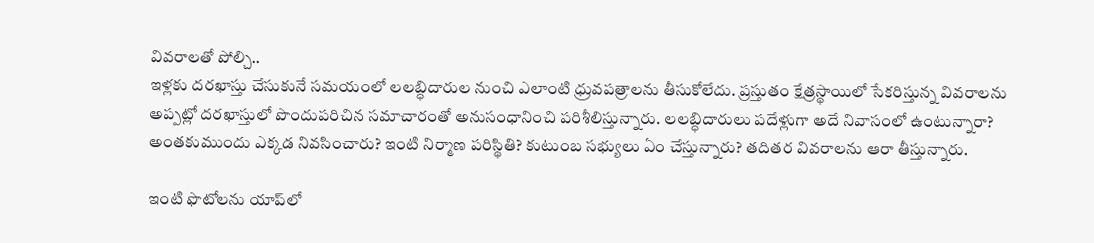వివరాలతో పోల్చి..
ఇళ్లకు దరఖాస్తు చేసుకునే సమయంలో లలబ్ధిదారుల నుంచి ఎలాంటి ధ్రువపత్రాలను తీసుకోలేదు. ప్రస్తుతం క్షేత్రస్థాయిలో సేకరిస్తున్న వివరాలను అప్పట్లో దరఖాస్తులో పొందుపరిచిన సమాచారంతో అనుసంధానించి పరిశీలిస్తున్నారు. లలబ్ధిదారులు పదేళ్లుగా అదే నివాసంలో ఉంటున్నారా? అంతకుముందు ఎక్కడ నివసించారు? ఇంటి నిర్మాణ పరిస్థితి? కుటుంబ సభ్యులు ఏం చేస్తున్నారు? తదితర వివరాలను ఆరా తీస్తున్నారు.

ఇంటి ఫొటోలను యాప్‌లో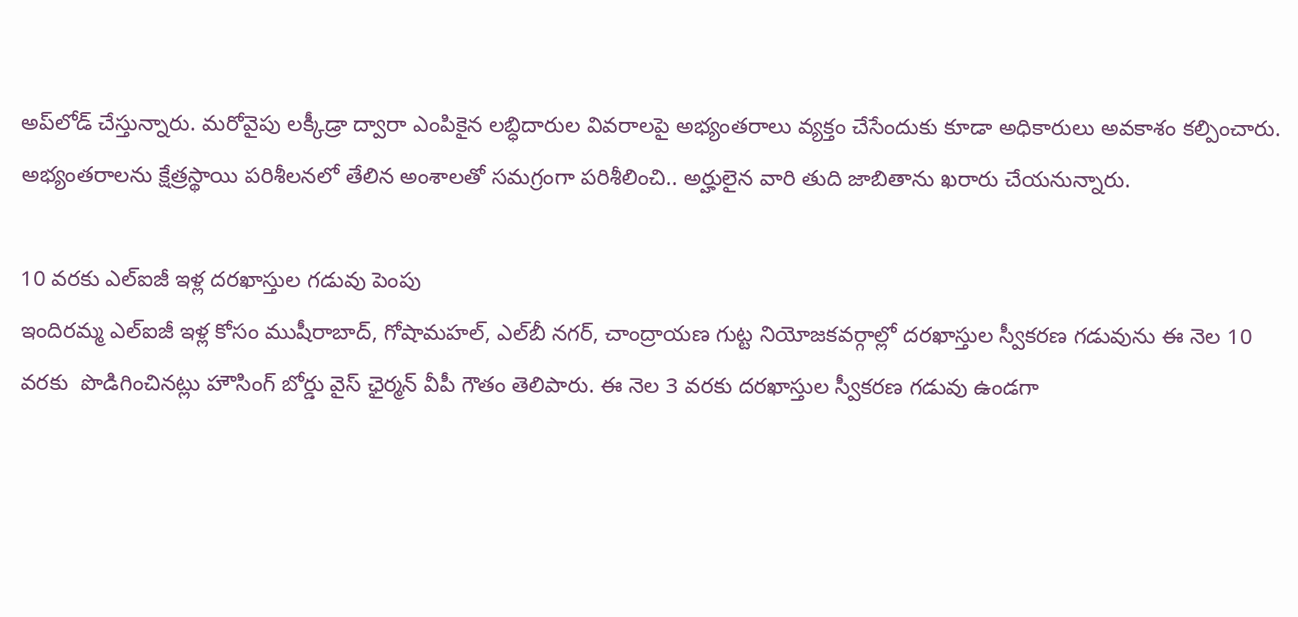అప్‌లోడ్‌ చేస్తున్నారు. మరోవైపు లక్కీడ్రా ద్వారా ఎంపికైన లబ్ధిదారుల వివరాలపై అభ్యంతరాలు వ్యక్తం చేసేందుకు కూడా అధికారులు అవకాశం కల్పించారు. అభ్యంతరాలను క్షేత్రస్థాయి పరిశీలనలో తేలిన అంశాలతో సమగ్రంగా పరిశీలించి.. అర్హులైన వారి తుది జాబితాను ఖరారు చేయనున్నారు.

10 వరకు ఎల్‌ఐజీ ఇళ్ల దరఖాస్తుల గడువు పెంపు
ఇందిరమ్మ ఎల్‌ఐజీ ఇళ్ల కోసం ముషీరాబాద్, గోషామహల్, ఎల్‌బీ నగర్, చాంద్రాయణ గుట్ట నియోజకవర్గాల్లో దరఖాస్తుల స్వీకరణ గడువును ఈ నెల 10 వరకు  పొడిగించినట్లు హౌసింగ్‌ బోర్డు వైస్‌ ఛైర్మన్‌ వీపీ గౌతం తెలిపారు. ఈ నెల 3 వరకు దరఖాస్తుల స్వీకరణ గడువు ఉండగా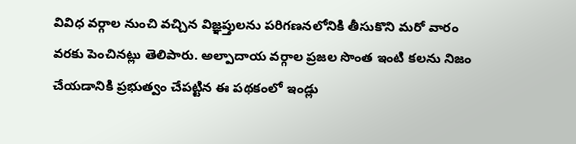వివిధ వర్గాల నుంచి వచ్చిన విజ్ఞప్తులను పరిగణనలోనికి తీసుకొని మరో వారం వరకు పెంచినట్లు తెలిపారు. అల్పాదాయ వర్గాల ప్రజల సొంత ఇంటి కలను నిజం చేయడానికి ప్రభుత్వం చేపట్టిన ఈ పథకంలో ఇండ్లు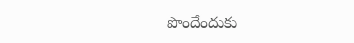పొందేందుకు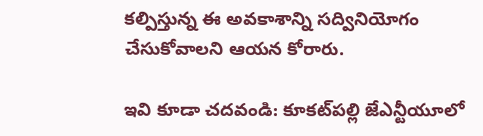కల్పిస్తున్న ఈ అవకాశాన్ని సద్వినియోగం చేసుకోవాలని ఆయన కోరారు.

ఇవి కూడా చదవండి: కూకట్‌పల్లి జేఎన్టీయూలో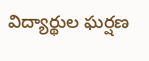విద్యార్థుల ఘర్షణ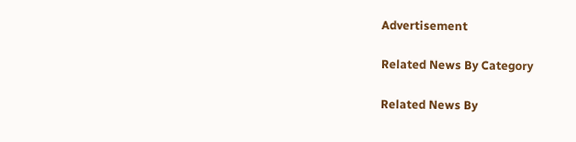Advertisement

Related News By Category

Related News By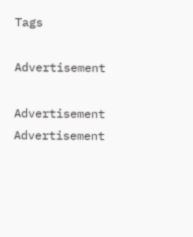Tags

Advertisement

Advertisement
Advertisement